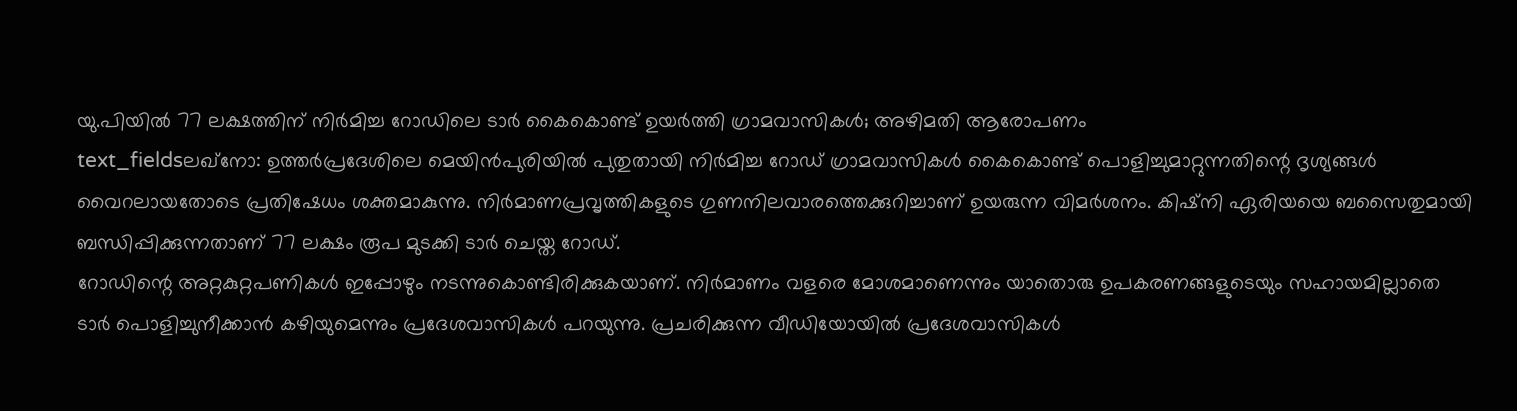യു.പിയിൽ 77 ലക്ഷത്തിന് നിർമിച്ച റോഡിലെ ടാർ കൈകൊണ്ട് ഉയർത്തി ഗ്രാമവാസികൾ; അഴിമതി ആരോപണം
text_fieldsലഖ്നോ: ഉത്തർപ്രദേശിലെ മെയിൻപുരിയിൽ പുതുതായി നിർമിച്ച റോഡ് ഗ്രാമവാസികൾ കൈകൊണ്ട് പൊളിച്ചുമാറ്റുന്നതിന്റെ ദൃശ്യങ്ങൾ വൈറലായതോടെ പ്രതിഷേധം ശക്തമാകുന്നു. നിർമാണപ്രവൃത്തികളുടെ ഗുണനിലവാരത്തെക്കുറിച്ചാണ് ഉയരുന്ന വിമർശനം. കിഷ്നി ഏരിയയെ ബസൈതുമായി ബന്ധിപ്പിക്കുന്നതാണ് 77 ലക്ഷം രൂപ മുടക്കി ടാർ ചെയ്ത റോഡ്.
റോഡിന്റെ അറ്റകുറ്റപണികൾ ഇപ്പോഴും നടന്നുകൊണ്ടിരിക്കുകയാണ്. നിർമാണം വളരെ മോശമാണെന്നും യാതൊരു ഉപകരണങ്ങളുടെയും സഹായമില്ലാതെ ടാർ പൊളിച്ചുനീക്കാൻ കഴിയുമെന്നും പ്രദേശവാസികൾ പറയുന്നു. പ്രചരിക്കുന്ന വീഡിയോയിൽ പ്രദേശവാസികൾ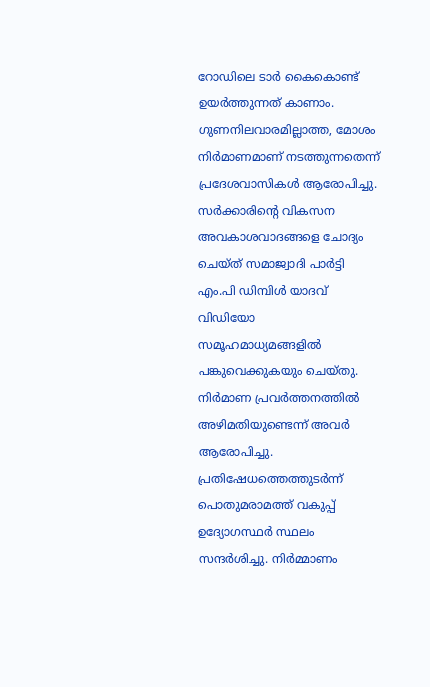റോഡിലെ ടാർ കൈകൊണ്ട് ഉയർത്തുന്നത് കാണാം. ഗുണനിലവാരമില്ലാത്ത, മോശം നിർമാണമാണ് നടത്തുന്നതെന്ന് പ്രദേശവാസികൾ ആരോപിച്ചു.
സർക്കാരിന്റെ വികസന അവകാശവാദങ്ങളെ ചോദ്യം ചെയ്ത് സമാജ്വാദി പാർട്ടി എം.പി ഡിമ്പിൾ യാദവ് വിഡിയോ സമൂഹമാധ്യമങ്ങളിൽ പങ്കുവെക്കുകയും ചെയ്തു. നിർമാണ പ്രവർത്തനത്തിൽ അഴിമതിയുണ്ടെന്ന് അവർ ആരോപിച്ചു. പ്രതിഷേധത്തെത്തുടർന്ന് പൊതുമരാമത്ത് വകുപ്പ് ഉദ്യോഗസ്ഥർ സ്ഥലം സന്ദർശിച്ചു. നിർമ്മാണം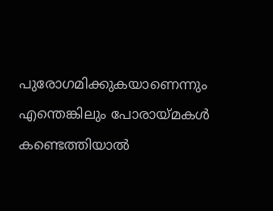പുരോഗമിക്കുകയാണെന്നും എന്തെങ്കിലും പോരായ്മകൾ കണ്ടെത്തിയാൽ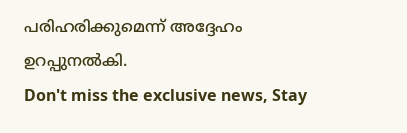പരിഹരിക്കുമെന്ന് അദ്ദേഹം ഉറപ്പുനൽകി.
Don't miss the exclusive news, Stay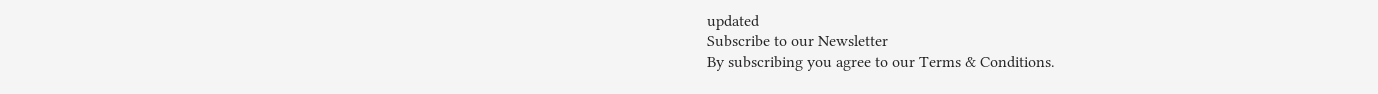updated
Subscribe to our Newsletter
By subscribing you agree to our Terms & Conditions.